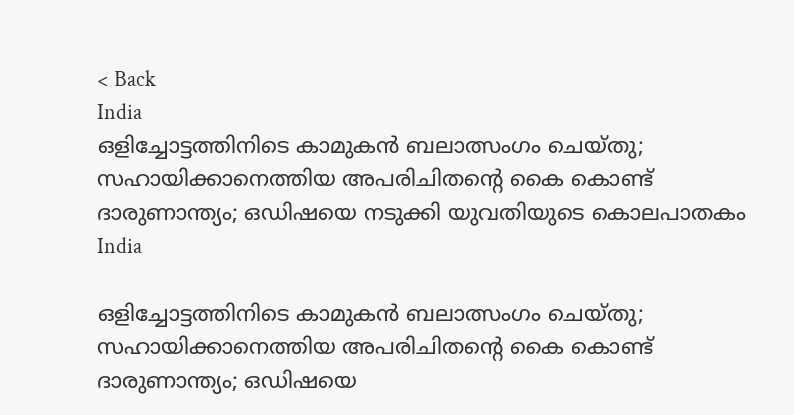< Back
India
ഒളിച്ചോട്ടത്തിനിടെ കാമുകൻ ബലാത്സംഗം ചെയ്തു; സഹായിക്കാനെത്തിയ അപരിചിതന്‍റെ കൈ കൊണ്ട് ദാരുണാന്ത്യം; ഒഡിഷയെ നടുക്കി യുവതിയുടെ കൊലപാതകം
India

ഒളിച്ചോട്ടത്തിനിടെ കാമുകൻ ബലാത്സംഗം ചെയ്തു; സഹായിക്കാനെത്തിയ അപരിചിതന്‍റെ കൈ കൊണ്ട് ദാരുണാന്ത്യം; ഒഡിഷയെ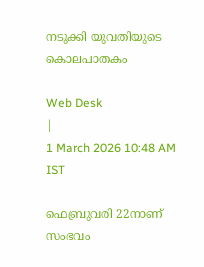നടുക്കി യുവതിയുടെ കൊലപാതകം

Web Desk
|
1 March 2026 10:48 AM IST

ഫെബ്രുവരി 22നാണ് സംഭവം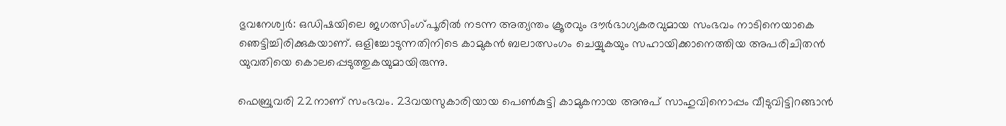ഭുവനേശ്വര്‍: ഒഡിഷയിലെ ജഗത്സിംഗ്പൂരിൽ നടന്ന അത്യന്തം ക്രൂരവും ദൗർഭാഗ്യകരവുമായ സംഭവം നാടിനെയാകെ ഞെട്ടിച്ചിരിക്കുകയാണ്. ഒളിച്ചോടുന്നതിനിടെ കാമുകൻ ബലാത്സംഗം ചെയ്യുകയും സഹായിക്കാനെത്തിയ അപരിചിതൻ യുവതിയെ കൊലപ്പെടുത്തുകയുമായിരുന്നു.

ഫെബ്രുവരി 22നാണ് സംഭവം. 23വയസുകാരിയായ പെൺകുട്ടി കാമുകനായ അനുപ് സാഹുവിനൊപ്പം വീടുവിട്ടിറങ്ങാൻ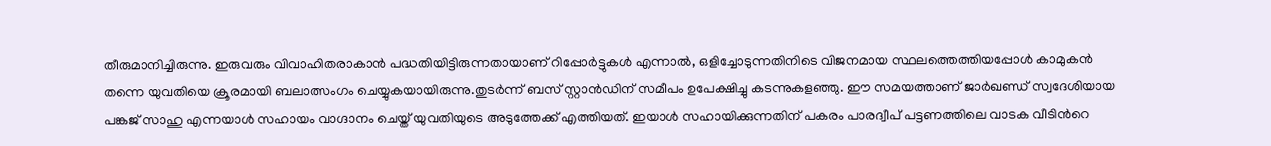തീരുമാനിച്ചിരുന്നു. ഇരുവരും വിവാഹിതരാകാൻ പദ്ധതിയിട്ടിരുന്നതായാണ് റിപ്പോർട്ടുകൾ എന്നാൽ, ഒളിച്ചോടുന്നതിനിടെ വിജനമായ സ്ഥലത്തെത്തിയപ്പോൾ കാമുകൻ തന്നെ യുവതിയെ ക്രൂരമായി ബലാത്സംഗം ചെയ്യുകയായിരുന്നു.തുടര്‍ന്ന് ബസ് സ്റ്റാൻഡിന് സമീപം ഉപേക്ഷിച്ചു കടന്നുകളഞ്ഞു. ഈ സമയത്താണ് ജാർഖണ്ഡ് സ്വദേശിയായ പങ്കജ് സാഹു എന്നയാൾ സഹായം വാഗ്ദാനം ചെയ്ത് യുവതിയുടെ അടുത്തേക്ക് എത്തിയത്. ഇയാൾ സഹായിക്കുന്നതിന് പകരം പാരദ്വീപ് പട്ടണത്തിലെ വാടക വീടിന്‍റെ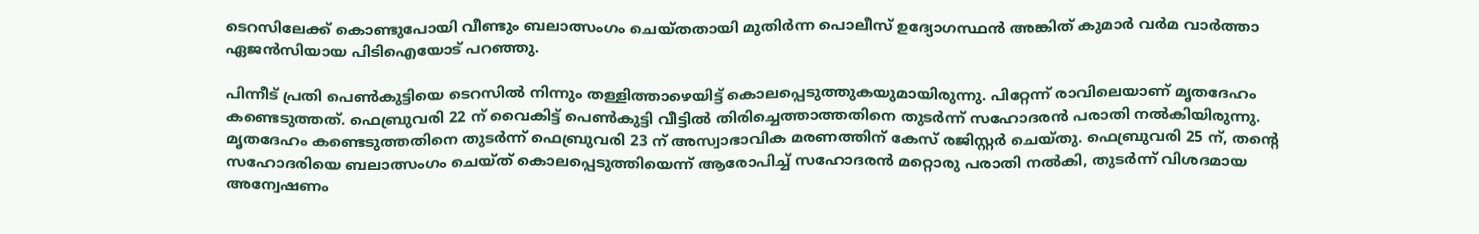ടെറസിലേക്ക് കൊണ്ടുപോയി വീണ്ടും ബലാത്സംഗം ചെയ്തതായി മുതിർന്ന പൊലീസ് ഉദ്യോഗസ്ഥൻ അങ്കിത് കുമാർ വർമ വാർത്താ ഏജൻസിയായ പിടിഐയോട് പറഞ്ഞു.

പിന്നീട് പ്രതി പെൺകുട്ടിയെ ടെറസിൽ നിന്നും തള്ളിത്താഴെയിട്ട് കൊലപ്പെടുത്തുകയുമായിരുന്നു. പിറ്റേന്ന് രാവിലെയാണ് മൃതദേഹം കണ്ടെടുത്തത്. ഫെബ്രുവരി 22 ന് വൈകിട്ട് പെൺകുട്ടി വീട്ടിൽ തിരിച്ചെത്താത്തതിനെ തുടർന്ന് സഹോദരൻ പരാതി നൽകിയിരുന്നു. മൃതദേഹം കണ്ടെടുത്തതിനെ തുടർന്ന് ഫെബ്രുവരി 23 ന് അസ്വാഭാവിക മരണത്തിന് കേസ് രജിസ്റ്റർ ചെയ്തു. ഫെബ്രുവരി 25 ന്, തന്റെ സഹോദരിയെ ബലാത്സംഗം ചെയ്ത് കൊലപ്പെടുത്തിയെന്ന് ആരോപിച്ച് സഹോദരൻ മറ്റൊരു പരാതി നൽകി, തുടർന്ന് വിശദമായ അന്വേഷണം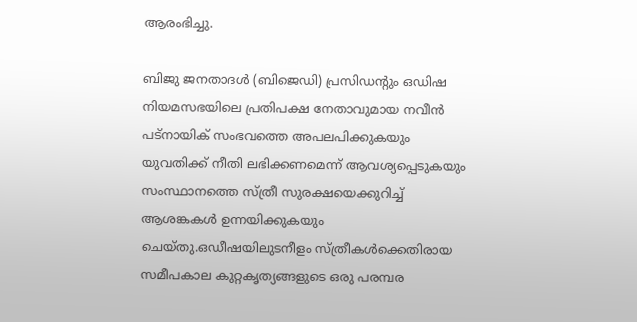ആരംഭിച്ചു.

ബിജു ജനതാദൾ (ബിജെഡി) പ്രസിഡന്റും ഒഡിഷ നിയമസഭയിലെ പ്രതിപക്ഷ നേതാവുമായ നവീൻ പട്നായിക് സംഭവത്തെ അപലപിക്കുകയും യുവതിക്ക് നീതി ലഭിക്കണമെന്ന് ആവശ്യപ്പെടുകയും സംസ്ഥാനത്തെ സ്ത്രീ സുരക്ഷയെക്കുറിച്ച് ആശങ്കകൾ ഉന്നയിക്കുകയും ചെയ്തു.ഒഡീഷയിലുടനീളം സ്ത്രീകൾക്കെതിരായ സമീപകാല കുറ്റകൃത്യങ്ങളുടെ ഒരു പരമ്പര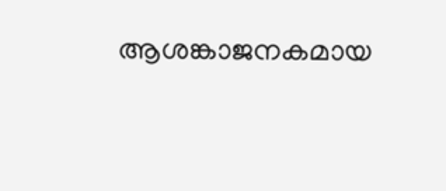ആശങ്കാജനകമായ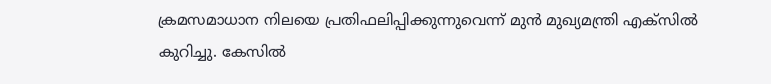ക്രമസമാധാന നിലയെ പ്രതിഫലിപ്പിക്കുന്നുവെന്ന് മുൻ മുഖ്യമന്ത്രി എക്‌സിൽ കുറിച്ചു. കേസിൽ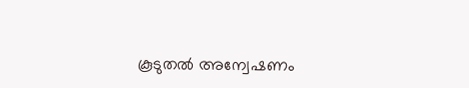കൂടുതൽ അന്വേഷണം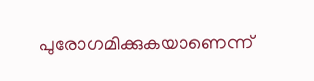പുരോഗമിക്കുകയാണെന്ന്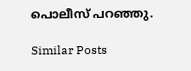പൊലീസ് പറഞ്ഞു.

Similar Posts